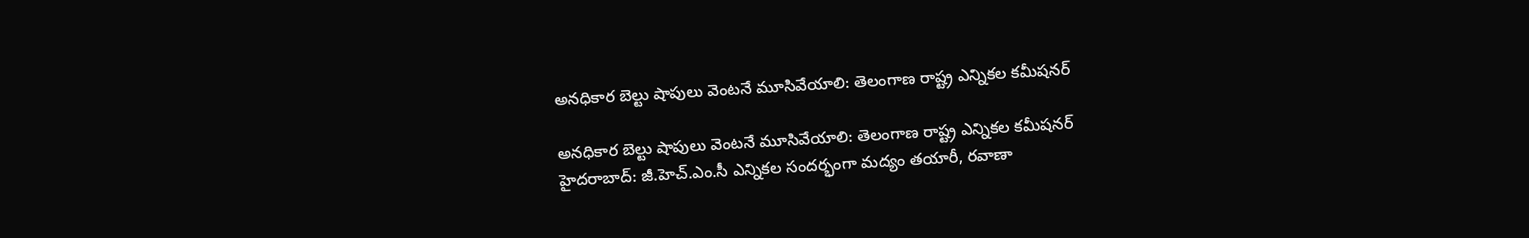అనధికార బెల్టు షాపులు వెంటనే మూసివేయాలి: తెలంగాణ రాష్ట్ర ఎన్నికల కమీషనర్

అనధికార బెల్టు షాపులు వెంటనే మూసివేయాలి: తెలంగాణ రాష్ట్ర ఎన్నికల కమీషనర్
హైదరాబాద్: జీ.హెచ్.ఎం.సీ ఎన్నికల సందర్భంగా మద్యం తయారీ, రవాణా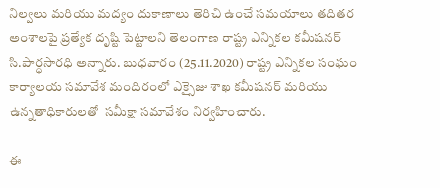నిల్వలు మరియు మద్యం దుకాణాలు తెరిచి ఉంచే సమయాలు తదితర అంశాలపై ప్రత్యేక దృష్టి పెట్టాలని తెలంగాణ రాష్ట్ర ఎన్నికల కమీషనర్ సి.పార్ధసారధి అన్నారు. బుధవారం (25.11.2020) రాష్ట్ర ఎన్నికల సంఘం కార్యాలయ సమావేశ మందిరంలో ఎక్సైజు శాఖ కమీషనర్ మరియు ఉన్నతాధికారులతో  సమీక్షా సమావేశం నిర్వహించారు.

ఈ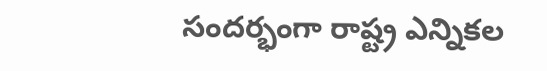సందర్భంగా రాష్ట్ర ఎన్నికల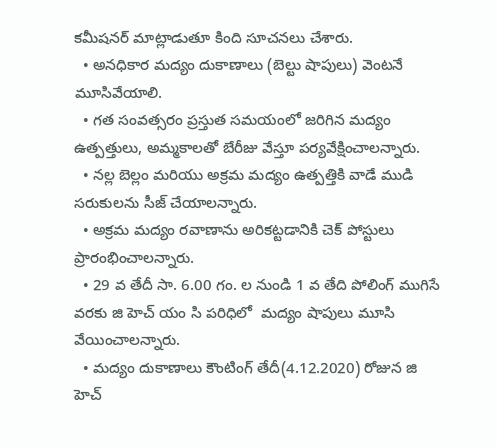కమీషనర్ మాట్లాడుతూ కింది సూచనలు చేశారు.
  • అనధికార మద్యం దుకాణాలు (బెల్టు షాపులు) వెంటనే మూసివేయాలి.
  • గత సంవత్సరం ప్రస్తుత సమయంలో జరిగిన మద్యం ఉత్పత్తులు, అమ్మకాలతో బేరీజు వేస్తూ పర్యవేక్షించాలన్నారు.
  • నల్ల బెల్లం మరియు అక్రమ మద్యం ఉత్పత్తికి వాడే ముడి సరుకులను సీజ్ చేయాలన్నారు.
  • అక్రమ మద్యం రవాణాను అరికట్టడానికి చెక్ పోస్టులు ప్రారంభించాలన్నారు.
  • 29 వ తేదీ సా. 6.00 గం. ల నుండి 1 వ తేది పోలింగ్ ముగిసే వరకు జి హెచ్ యం సి పరిధిలో  మద్యం షాపులు మూసి వేయించాలన్నారు.
  • మద్యం దుకాణాలు కౌంటింగ్ తేదీ(4.12.2020) రోజున జి హెచ్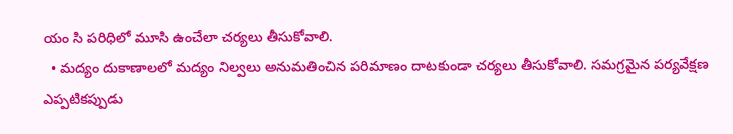యం సి పరిధిలో మూసి ఉంచేలా చర్యలు తీసుకోవాలి.
  • మద్యం దుకాణాలలో మద్యం నిల్వలు అనుమతించిన పరిమాణం దాటకుండా చర్యలు తీసుకోవాలి. సమగ్రమైన పర్యవేక్షణ ఎప్పటికప్పుడు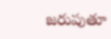జరుపుతూ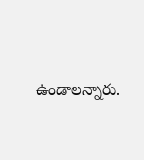ఉండాలన్నారు.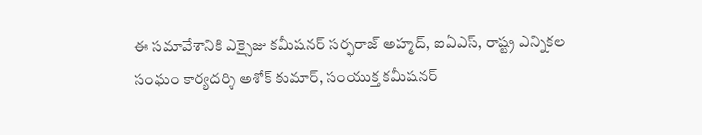ఈ సమావేశానికి ఎక్సైజు కమీషనర్ సర్ఫరాజ్ అహ్మద్, ఐఏఎస్, రాష్ట్ర ఎన్నికల సంఘం కార్యదర్శి అశోక్ కుమార్, సంయుక్త కమీషనర్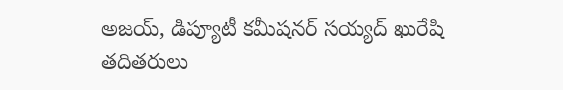అజయ్, డిప్యూటీ కమీషనర్ సయ్యద్ ఖురేషి తదితరులు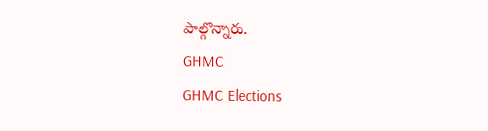పాల్గొన్నారు.
GHMC
GHMC Elections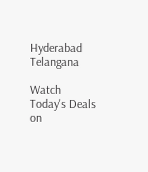Hyderabad
Telangana

Watch Today's Deals on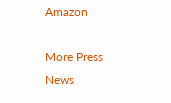Amazon

More Press News